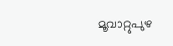മൂവാറ്റുപുഴ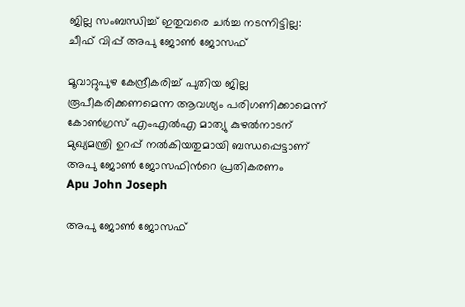ജില്ല സംബന്ധിച്ച് ഇതുവരെ ചർച്ച നടന്നിട്ടില്ല: ചീഫ് വിപ്പ് അപു ജോൺ ജോസഫ്

മൂവാറ്റുപുഴ കേന്ദ്രീകരിച്ച് പുതിയ ജില്ല രൂപീകരിക്കണമെന്ന ആവശ്യം പരിഗണിക്കാമെന്ന് കോൺഗ്രസ് എംഎൽഎ മാത്യു കുഴൽനാടന് മുഖ്യമന്ത്രി ഉറപ്പ് നൽകിയതുമായി ബന്ധപ്പെട്ടാണ് അപു ജോൺ ജോസഫിന്‍റെ പ്രതികരണം
Apu John Joseph

അപു ജോൺ ജോസഫ്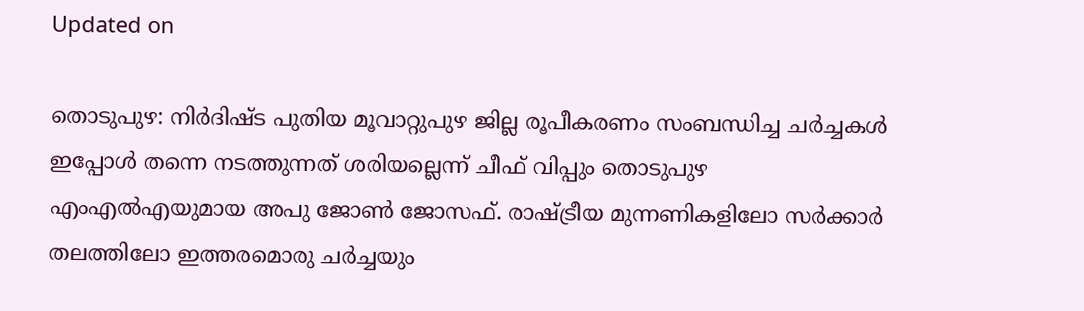Updated on

തൊടുപുഴ: നിർദിഷ്ട പുതിയ മൂവാറ്റുപുഴ ജില്ല രൂപീകരണം സംബന്ധിച്ച ചർച്ചകൾ ഇപ്പോൾ തന്നെ നടത്തുന്നത് ശരിയല്ലെന്ന് ചീഫ് വിപ്പും തൊടുപുഴ എംഎൽഎയുമായ അപു ജോൺ ജോസഫ്. രാഷ്ട്രീയ മുന്നണികളിലോ സർക്കാർ തലത്തിലോ ഇത്തരമൊരു ചർച്ചയും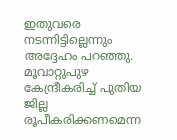ഇതുവരെ നടന്നിട്ടില്ലെന്നും അദ്ദേഹം പറഞ്ഞു. മൂവാറ്റുപുഴ കേന്ദ്രീകരിച്ച് പുതിയ ജില്ല രൂപീകരിക്കണമെന്ന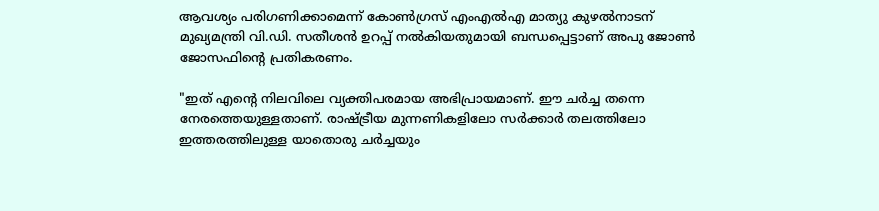ആവശ്യം പരിഗണിക്കാമെന്ന് കോൺഗ്രസ് എംഎൽഎ മാത്യു കുഴൽനാടന് മുഖ്യമന്ത്രി വി.ഡി. സതീശൻ ഉറപ്പ് നൽകിയതുമായി ബന്ധപ്പെട്ടാണ് അപു ജോൺ ജോസഫിന്‍റെ പ്രതികരണം.

"ഇത് എന്‍റെ നിലവിലെ വ്യക്തിപരമായ അഭിപ്രായമാണ്. ഈ ചർച്ച തന്നെ നേരത്തെയുള്ളതാണ്. രാഷ്ട്രീയ മുന്നണികളിലോ സർക്കാർ തലത്തിലോ ഇത്തരത്തിലുള്ള യാതൊരു ചർച്ചയും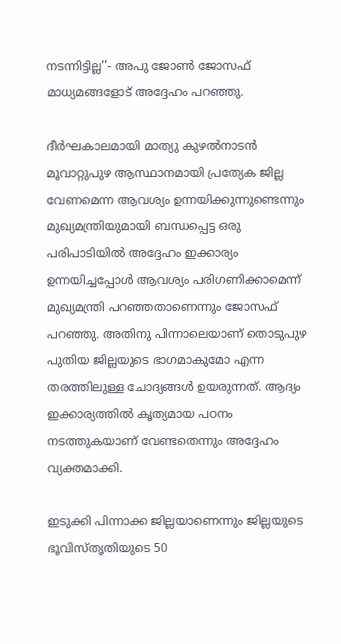നടന്നിട്ടില്ല''- അപു ജോൺ ജോസഫ് മാധ്യമങ്ങളോട് അദ്ദേഹം പറഞ്ഞു.

ദീർഘകാലമായി മാത്യു കുഴൽനാടൻ മൂവാറ്റുപുഴ ആസ്ഥാനമായി പ്രത്യേക ജില്ല വേണമെന്ന ആവശ്യം ഉന്നയിക്കുന്നുണ്ടെന്നും മുഖ്യമന്ത്രിയുമായി ബന്ധപ്പെട്ട ഒരു പരിപാടിയിൽ അദ്ദേഹം ഇക്കാര്യം ഉന്നയിച്ചപ്പോൾ ആവശ്യം പരിഗണിക്കാമെന്ന് മുഖ്യമന്ത്രി പറഞ്ഞതാണെന്നും ജോസഫ് പറഞ്ഞു. അതിനു പിന്നാലെയാണ് തൊടുപുഴ പുതിയ ജില്ലയുടെ ഭാഗമാകുമോ എന്ന തരത്തിലുള്ള ചോദ്യങ്ങൾ ഉയരുന്നത്. ആദ്യം ഇക്കാര്യത്തിൽ കൃത്യമായ പഠനം നടത്തുകയാണ് വേണ്ടതെന്നും അദ്ദേഹം വ്യക്തമാക്കി.

ഇടുക്കി പിന്നാക്ക ജില്ലയാണെന്നും ജില്ലയുടെ ഭൂവിസ്തൃതിയുടെ 50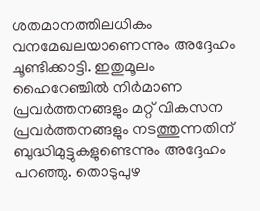ശതമാനത്തിലധികം വനമേഖലയാണെന്നും അദ്ദേഹം ചൂണ്ടിക്കാട്ടി. ഇതുമൂലം ഹൈറേഞ്ചിൽ നിർമാണ പ്രവർത്തനങ്ങളും മറ്റ് വികസന പ്രവർത്തനങ്ങളും നടത്തുന്നതിന് ബുദ്ധിമുട്ടുകളുണ്ടെന്നും അദ്ദേഹം പറഞ്ഞു. തൊടുപുഴ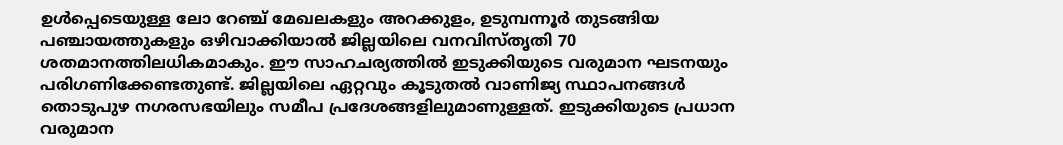ഉൾപ്പെടെയുള്ള ലോ റേഞ്ച് മേഖലകളും അറക്കുളം, ഉടുമ്പന്നൂർ തുടങ്ങിയ പഞ്ചായത്തുകളും ഒഴിവാക്കിയാൽ ജില്ലയിലെ വനവിസ്തൃതി 70 ശതമാനത്തിലധികമാകും. ഈ സാഹചര്യത്തിൽ ഇടുക്കിയുടെ വരുമാന ഘടനയും പരിഗണിക്കേണ്ടതുണ്ട്. ജില്ലയിലെ ഏറ്റവും കൂടുതൽ വാണിജ്യ സ്ഥാപനങ്ങൾ തൊടുപുഴ നഗരസഭയിലും സമീപ പ്രദേശങ്ങളിലുമാണുള്ളത്. ഇടുക്കിയുടെ പ്രധാന വരുമാന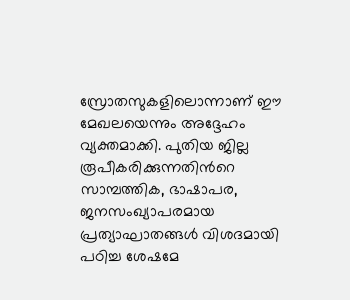സ്രോതസുകളിലൊന്നാണ് ഈ മേഖലയെന്നും അദ്ദേഹം വ്യക്തമാക്കി. പുതിയ ജില്ല രൂപീകരിക്കുന്നതിന്‍റെ സാമ്പത്തിക, ഭാഷാപര, ജനസംഖ്യാപരമായ പ്രത്യാഘാതങ്ങൾ വിശദമായി പഠിച്ച ശേഷമേ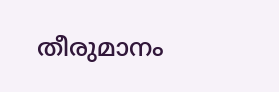തീരുമാനം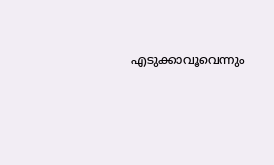എടുക്കാവൂവെന്നും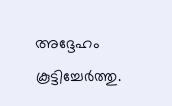അദ്ദേഹം കൂട്ടിച്ചേർത്തു.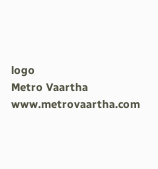logo
Metro Vaartha
www.metrovaartha.com